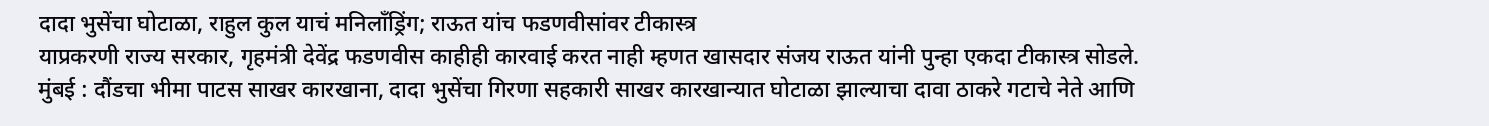दादा भुसेंचा घोटाळा, राहुल कुल याचं मनिलाँड्रिंग; राऊत यांच फडणवीसांवर टीकास्त्र
याप्रकरणी राज्य सरकार, गृहमंत्री देवेंद्र फडणवीस काहीही कारवाई करत नाही म्हणत खासदार संजय राऊत यांनी पुन्हा एकदा टीकास्त्र सोडले.
मुंबई : दौंडचा भीमा पाटस साखर कारखाना, दादा भुसेंचा गिरणा सहकारी साखर कारखान्यात घोटाळा झाल्याचा दावा ठाकरे गटाचे नेते आणि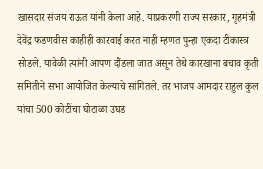खासदार संजय राऊत यांनी केला आहे. याप्रकरणी राज्य सरकार, गृहमंत्री देवेंद्र फडणवीस काहीही कारवाई करत नाही म्हणत पुन्हा एकदा टीकास्त्र सोडले. यावेळी त्यांनी आपण दौंडला जात असून तेथे कारखाना बचाव कृती समितीने सभा आयोजित केल्याचे सांगितले. तर भाजप आमदार राहुल कुल यांचा 500 कोटींचा घोटाळा उघड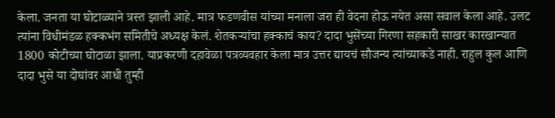केला. जनता या घोटाळ्याने त्रस्त झाली आहे. मात्र फडणवीस यांच्या मनाला जरा ही वेदना होऊ नयेत असा सवाल केला आहे. उलट त्यांना विधीमंडळ हक्कभंग समितीचे अध्यक्ष केलं. शेतकऱ्यांचा हक्काचं काय? दादा भुसेंच्या गिरणा सहकारी साखर कारखान्यात 1800 कोटीच्या घोटाळा झाला. याप्रकरणी दहावेळा पत्रव्यवहार केला मात्र उत्तर द्यायचं सौजन्य त्यांच्याकडे नाही. राहुल कुल आणि दादा भुसे या दोघांवर आधी तुम्ही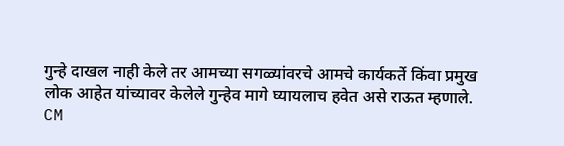गुन्हे दाखल नाही केले तर आमच्या सगळ्यांवरचे आमचे कार्यकर्ते किंवा प्रमुख लोक आहेत यांच्यावर केलेले गुन्हेव मागे घ्यायलाच हवेत असे राऊत म्हणाले.
CM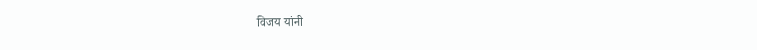विजय यांनी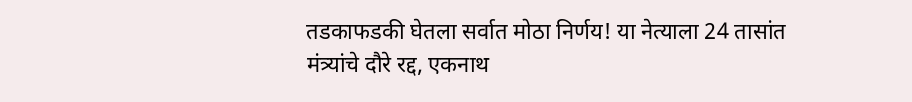तडकाफडकी घेतला सर्वात मोठा निर्णय! या नेत्याला 24 तासांत
मंत्र्यांचे दौरे रद्द, एकनाथ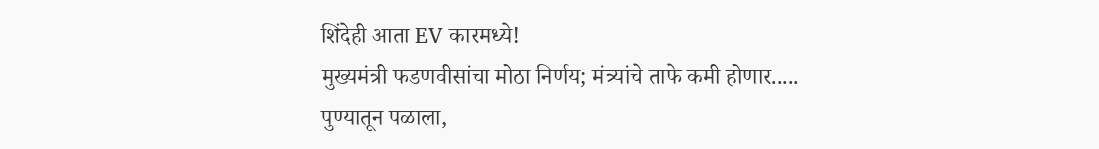शिंदेही आता EV कारमध्ये!
मुख्यमंत्री फडणवीसांचा मोठा निर्णय; मंत्र्यांचे ताफे कमी होणार.....
पुण्यातून पळाला,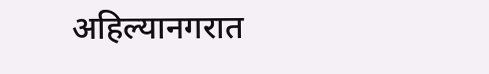अहिल्यानगरात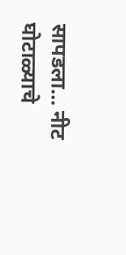सापडला… नीट घोटाळ्याचे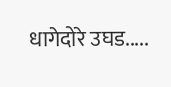धागेदोरे उघड.....